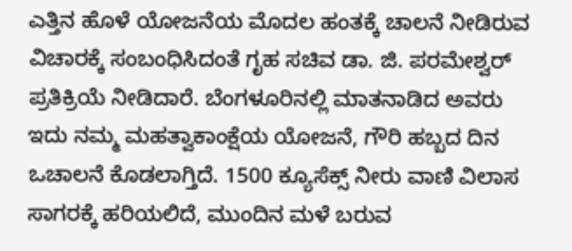ಎತ್ತಿನ ಹೊಳೆ ಯೋಜನೆಯ ಮೊದಲ ಹಂತಕ್ಕೆ ಚಾಲನೆ ನೀಡಿರುವ ವಿಚಾರಕ್ಕೆ ಸಂಬಂಧಿಸಿದಂತೆ ಗೃಹ ಸಚಿವ ಡಾ. ಜಿ. ಪರಮೇಶ್ವರ್ ಪ್ರತಿಕ್ರಿಯೆ ನೀಡಿದಾರೆ. ಬೆಂಗಳೂರಿನಲ್ಲಿ ಮಾತನಾಡಿದ ಅವರು ಇದು ನಮ್ಮ ಮಹತ್ವಾಕಾಂಕ್ಷೆಯ ಯೋಜನೆ, ಗೌರಿ ಹಬ್ಬದ ದಿನ ಒಚಾಲನೆ ಕೊಡಲಾಗ್ತಿದೆ. 1500 ಕ್ಯೂಸೆಕ್ಸ್ ನೀರು ವಾಣಿ ವಿಲಾಸ ಸಾಗರಕ್ಕೆ ಹರಿಯಲಿದೆ, ಮುಂದಿನ ಮಳೆ ಬರುವ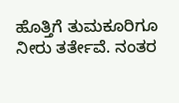ಹೊತ್ತಿಗೆ ತುಮಕೂರಿಗೂ ನೀರು ತರ್ತೇವೆ. ನಂತರ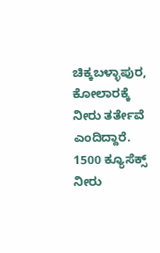ಚಿಕ್ಕಬಳ್ಳಾಪುರ, ಕೋಲಾರಕ್ಕೆ ನೀರು ತರ್ತೇವೆ ಎಂದಿದ್ದಾರೆ.
1500 ಕ್ಯೂಸೆಕ್ಸ್ ನೀರು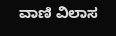ವಾಣಿ ವಿಲಾಸ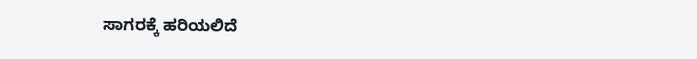ಸಾಗರಕ್ಕೆ ಹರಿಯಲಿದೆ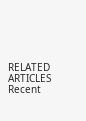RELATED ARTICLES
Recent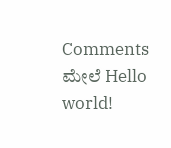Comments
ಮೇಲೆ Hello world!